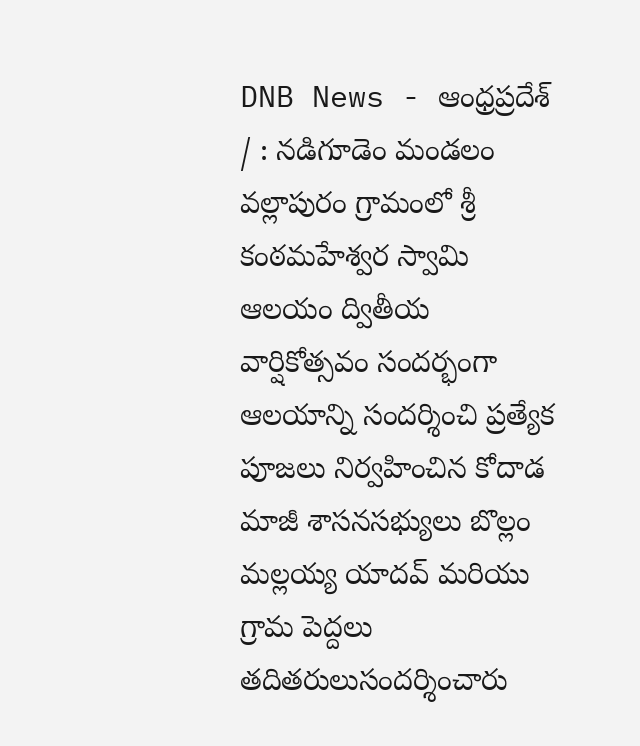DNB News - ఆంధ్రప్రదేశ్ / : నడిగూడెం మండలం వల్లాపురం గ్రామంలో శ్రీ కంఠమహేశ్వర స్వామి ఆలయం ద్వితీయ వార్షికోత్సవం సందర్భంగా ఆలయాన్ని సందర్శించి ప్రత్యేక పూజలు నిర్వహించిన కోదాడ మాజీ శాసనసభ్యులు బొల్లం మల్లయ్య యాదవ్ మరియు గ్రామ పెద్దలు తదితరులుసందర్శించారు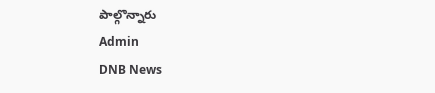పాల్గొన్నారు
Admin
DNB News